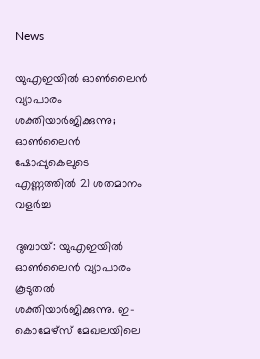News

യുഎഇയില്‍ ഓണ്‍ലൈന്‍ വ്യാപാരം ശക്തിയാര്‍ജിക്കുന്നു; ഓണ്‍ലൈന്‍ ഷോപ്പുകെലുടെ എണ്ണത്തില്‍ 21 ശതമാനം വളര്‍ച്ച

ദുബായ്: യുഎഇയില്‍ ഓണ്‍ലൈന്‍ വ്യാപാരം കൂടുതല്‍ ശക്തിയാര്‍ജിക്കുന്നു. ഇ-കൊമേഴ്സ് മേഖലയിലെ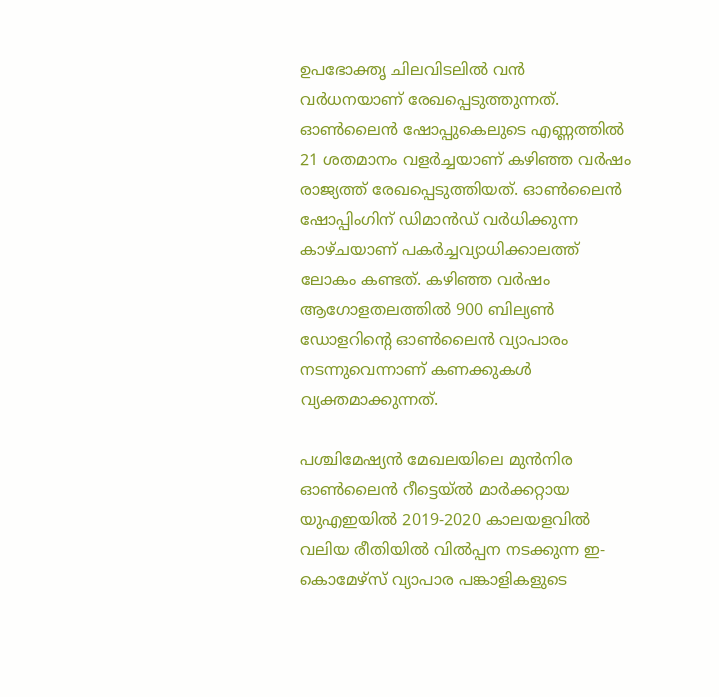ഉപഭോക്തൃ ചിലവിടലില്‍ വന്‍ വര്‍ധനയാണ് രേഖപ്പെടുത്തുന്നത്. ഓണ്‍ലൈന്‍ ഷോപ്പുകെലുടെ എണ്ണത്തില്‍ 21 ശതമാനം വളര്‍ച്ചയാണ് കഴിഞ്ഞ വര്‍ഷം രാജ്യത്ത് രേഖപ്പെടുത്തിയത്. ഓണ്‍ലൈന്‍ ഷോപ്പിംഗിന് ഡിമാന്‍ഡ് വര്‍ധിക്കുന്ന കാഴ്ചയാണ് പകര്‍ച്ചവ്യാധിക്കാലത്ത് ലോകം കണ്ടത്. കഴിഞ്ഞ വര്‍ഷം ആഗോളതലത്തില്‍ 900 ബില്യണ്‍ ഡോളറിന്റെ ഓണ്‍ലൈന്‍ വ്യാപാരം നടന്നുവെന്നാണ് കണക്കുകള്‍ വ്യക്തമാക്കുന്നത്.

പശ്ചിമേഷ്യന്‍ മേഖലയിലെ മുന്‍നിര ഓണ്‍ലൈന്‍ റീട്ടെയ്ല്‍ മാര്‍ക്കറ്റായ യുഎഇയില്‍ 2019-2020 കാലയളവില്‍ വലിയ രീതിയില്‍ വില്‍പ്പന നടക്കുന്ന ഇ-കൊമേഴ്സ് വ്യാപാര പങ്കാളികളുടെ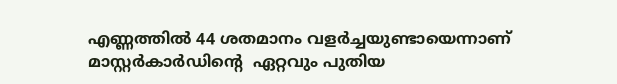എണ്ണത്തില്‍ 44 ശതമാനം വളര്‍ച്ചയുണ്ടായെന്നാണ് മാസ്റ്റര്‍കാര്‍ഡിന്റെ  ഏറ്റവും പുതിയ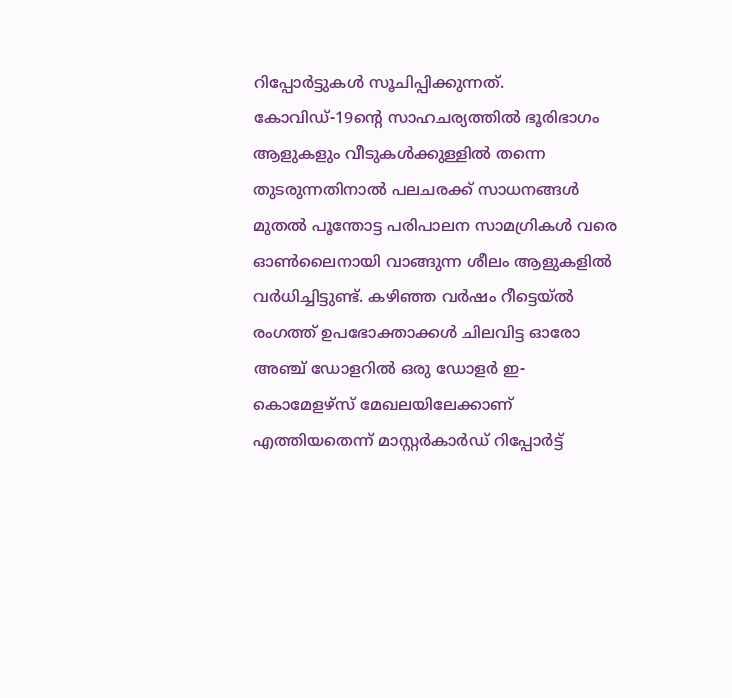റിപ്പോര്‍ട്ടുകള്‍ സൂചിപ്പിക്കുന്നത്. കോവിഡ്-19ന്റെ സാഹചര്യത്തില്‍ ഭൂരിഭാഗം ആളുകളും വീടുകള്‍ക്കുള്ളില്‍ തന്നെ തുടരുന്നതിനാല്‍ പലചരക്ക് സാധനങ്ങള്‍ മുതല്‍ പൂന്തോട്ട പരിപാലന സാമഗ്രികള്‍ വരെ ഓണ്‍ലൈനായി വാങ്ങുന്ന ശീലം ആളുകളില്‍ വര്‍ധിച്ചിട്ടുണ്ട്. കഴിഞ്ഞ വര്‍ഷം റീട്ടെയ്ല്‍ രംഗത്ത് ഉപഭോക്താക്കള്‍ ചിലവിട്ട ഓരോ അഞ്ച് ഡോളറില്‍ ഒരു ഡോളര്‍ ഇ-കൊമേളഴ്സ് മേഖലയിലേക്കാണ് എത്തിയതെന്ന് മാസ്റ്റര്‍കാര്‍ഡ് റിപ്പോര്‍ട്ട്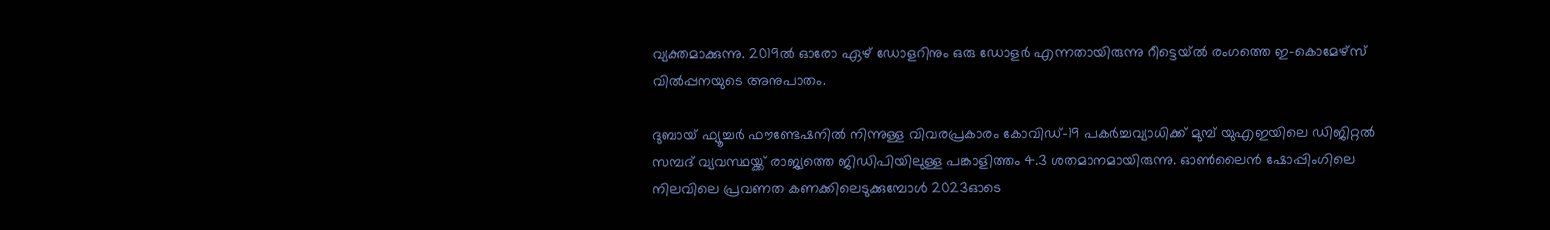വ്യക്തമാക്കുന്നു. 2019ല്‍ ഓരോ ഏഴ് ഡോളറിനും ഒരു ഡോളര്‍ എന്നതായിരുന്നു റീട്ടെയ്ല്‍ രംഗത്തെ ഇ-കൊമേഴ്സ് വില്‍പ്പനയുടെ അനുപാതം.

ദുബായ് ഫ്യൂച്ചര്‍ ഫൗണ്ടേഷനില്‍ നിന്നുള്ള വിവരപ്രകാരം കോവിഡ്-19 പകര്‍ച്ചവ്യാധിക്ക് മുമ്പ് യുഎഇയിലെ ഡിജിറ്റല്‍ സമ്പദ് വ്യവസ്ഥയ്ക്ക് രാജ്യത്തെ ജിഡിപിയിലുള്ള പങ്കാളിത്തം 4.3 ശതമാനമായിരുന്നു. ഓണ്‍ലൈന്‍ ഷോപ്പിംഗിലെ നിലവിലെ പ്രവണത കണക്കിലെടുക്കുമ്പോള്‍ 2023ഓടെ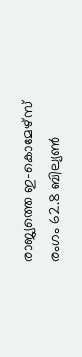രാജ്യത്തെ ഇ-കൊമേഴ്സ് രംഗം 62.8 ബില്യണ്‍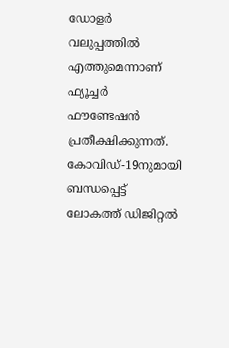ഡോളര്‍ വലുപ്പത്തില്‍ എത്തുമെന്നാണ് ഫ്യൂച്ചര്‍ ഫൗണ്ടേഷന്‍ പ്രതീക്ഷിക്കുന്നത്. കോവിഡ്-19നുമായി ബന്ധപ്പെട്ട് ലോകത്ത് ഡിജിറ്റല്‍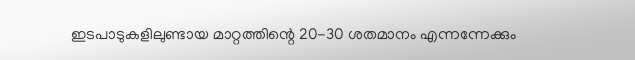ഇടപാടുകളിലുണ്ടായ മാറ്റത്തിന്റെ 20-30 ശതമാനം എന്നന്നേക്കും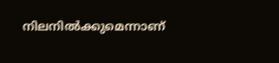നിലനില്‍ക്കുമെന്നാണ്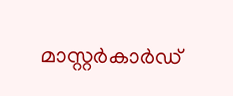മാസ്റ്റര്‍കാര്‍ഡ്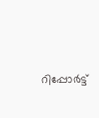റിപ്പോര്‍ട്ട്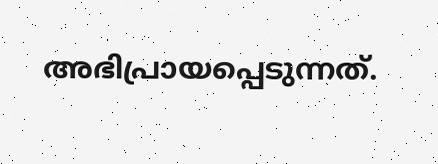അഭിപ്രായപ്പെടുന്നത്.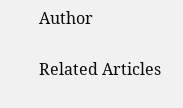Author

Related Articles